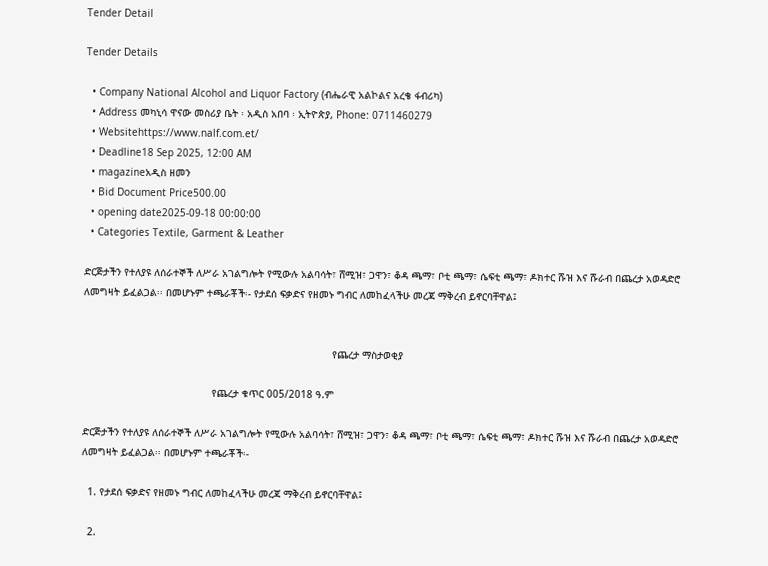Tender Detail

Tender Details

  • Company National Alcohol and Liquor Factory (ብሔራዊ አልኮልና አረቄ ፋብሪካ)
  • Address መካኒሳ ዋናው መስሪያ ቤት ፡ አዲስ አበባ ፡ ኢትዮጵያ, Phone: 0711460279
  • Websitehttps://www.nalf.com.et/
  • Deadline18 Sep 2025, 12:00 AM
  • magazineአዲስ ዘመን
  • Bid Document Price500.00
  • opening date2025-09-18 00:00:00
  • Categories Textile, Garment & Leather

ድርጅታችን የተለያዩ ለሰራተኞች ለሥራ አገልግሎት የሚውሉ አልባሳት፣ ሸሚዝ፣ ጋዋን፣ ቆዳ ጫማ፣ ቦቲ ጫማ፣ ሴፍቲ ጫማ፣ ዶክተር ሹዝ እና ሹራብ በጨረታ አወዳድሮ ለመግዛት ይፈልጋል፡፡ በመሆኑም ተጫራቾች፡- የታደሰ ፍቃድና የዘመኑ ግብር ለመከፈላችሁ መረጃ ማቅረብ ይኖርባቸዋል፤


                                                                                   የጨረታ ማስታወቂያ

                                           የጨረታ ቁጥር 005/2018 ዓ.ም

ድርጅታችን የተለያዩ ለሰራተኞች ለሥራ አገልግሎት የሚውሉ አልባሳት፣ ሸሚዝ፣ ጋዋን፣ ቆዳ ጫማ፣ ቦቲ ጫማ፣ ሴፍቲ ጫማ፣ ዶክተር ሹዝ እና ሹራብ በጨረታ አወዳድሮ ለመግዛት ይፈልጋል፡፡ በመሆኑም ተጫራቾች፡-

  1. የታደሰ ፍቃድና የዘመኑ ግብር ለመከፈላችሁ መረጃ ማቅረብ ይኖርባቸዋል፤

  2.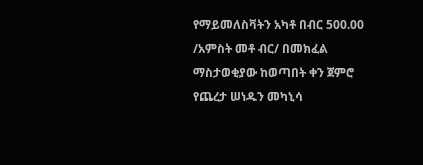የማይመለስቫትን አካቶ በብር 500.00 /አምስት መቶ ብር/ በመክፈል ማስታወቂያው ከወጣበት ቀን ጀምሮ የጨረታ ሠነዱን መካኒሳ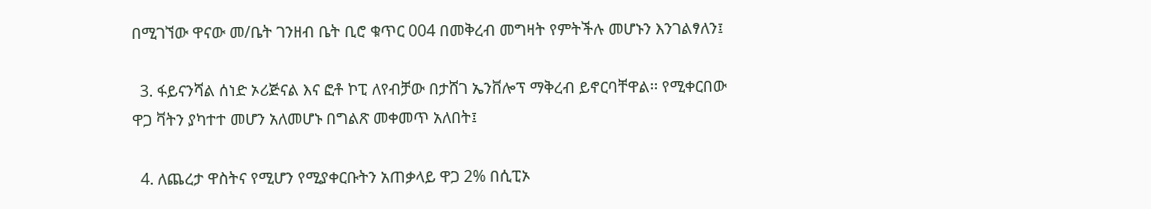በሚገኘው ዋናው መ/ቤት ገንዘብ ቤት ቢሮ ቁጥር 004 በመቅረብ መግዛት የምትችሉ መሆኑን እንገልፃለን፤

  3. ፋይናንሻል ሰነድ ኦሪጅናል እና ፎቶ ኮፒ ለየብቻው በታሸገ ኤንቨሎፕ ማቅረብ ይኖርባቸዋል፡፡ የሚቀርበው ዋጋ ቫትን ያካተተ መሆን አለመሆኑ በግልጽ መቀመጥ አለበት፤

  4. ለጨረታ ዋስትና የሚሆን የሚያቀርቡትን አጠቃላይ ዋጋ 2% በሲፒኦ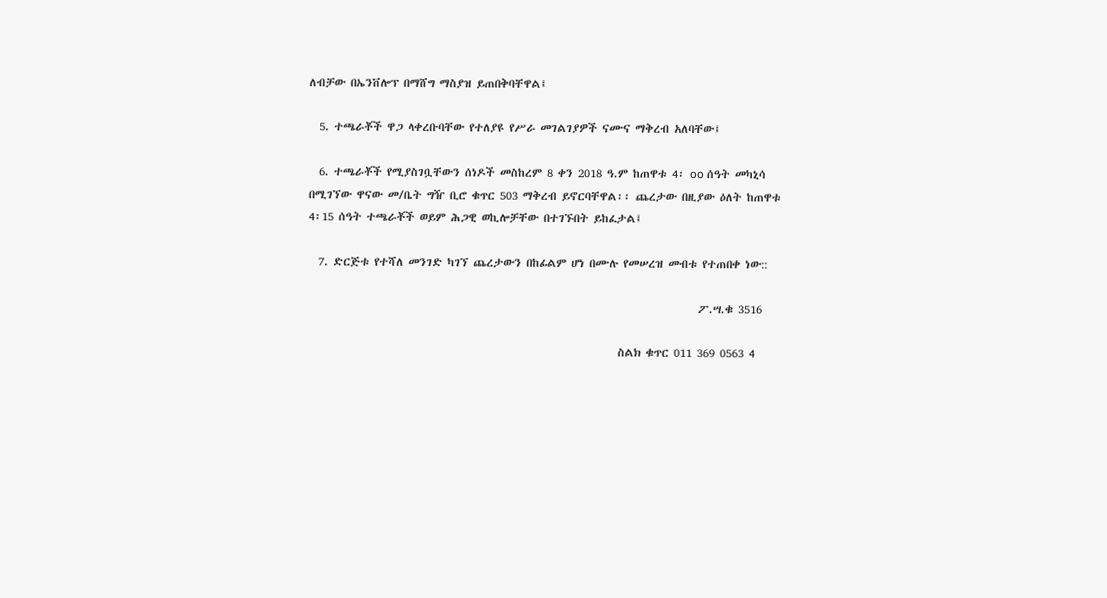ለብቻው በኤንቨሎፕ በማሸግ ማስያዝ ይጠበቅባቸዋል፤

  5. ተጫራቾች ዋጋ ላቀረቡባቸው የተለያዩ የሥራ መገልገያዎች ናሙና ማቅረብ አለባቸው፤

  6. ተጫራቾች የሚያስገቧቸውን ሰነዶች መስከረም 8 ቀን 2018 ዓ.ም ከጠዋቱ 4፡ oo ሰዓት መካኒሳ በሚገኘው ዋናው መ/ቤት ግዥ ቢሮ ቁጥር 503 ማቅረብ ይኖርባቸዋል፡፡ ጨረታው በዚያው ዕለት ከጠዋቱ 4፡15 ሰዓት ተጫራቾች ወይም ሕጋዊ ወኪሎቻቸው በተገኙበት ይከፈታል፤

  7. ድርጅቱ የተሻለ መንገድ ካገኘ ጨረታውን በከፊልም ሆነ በሙሉ የመሠረዝ መብቱ የተጠበቀ ነው::

                                                                              ፖ.ሣ.ቁ 3516

                                                              ስልክ ቁጥር 011 369 0563 4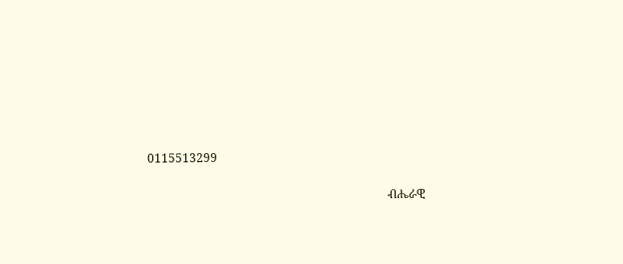0115513299

                                                                                ብሔራዊ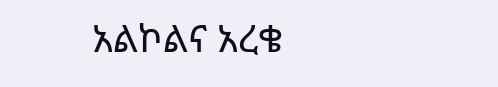አልኮልና አረቄ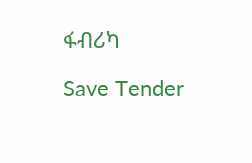ፋብሪካ

Save Tender